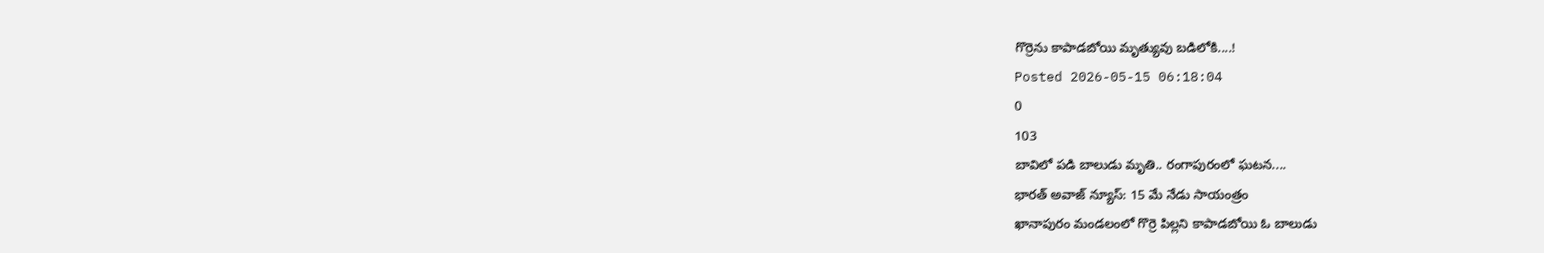గొర్రెను కాపాడబోయి మృత్యువు బడిలోకి....!
Posted 2026-05-15 06:18:04
0
103
బావిలో పడి బాలుడు మృతి.. రంగాపురంలో ఘటన....
భారత్ అవాజ్ న్యూస్: 15 మే నేడు సాయంత్రం
ఖానాపురం మండలంలో గొర్రె పిల్లని కాపాడబోయి ఓ బాలుడు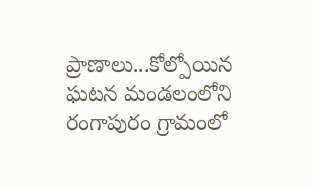ప్రాణాలు...కోల్పోయిన ఘటన మండలంలోని రంగాపురం గ్రామంలో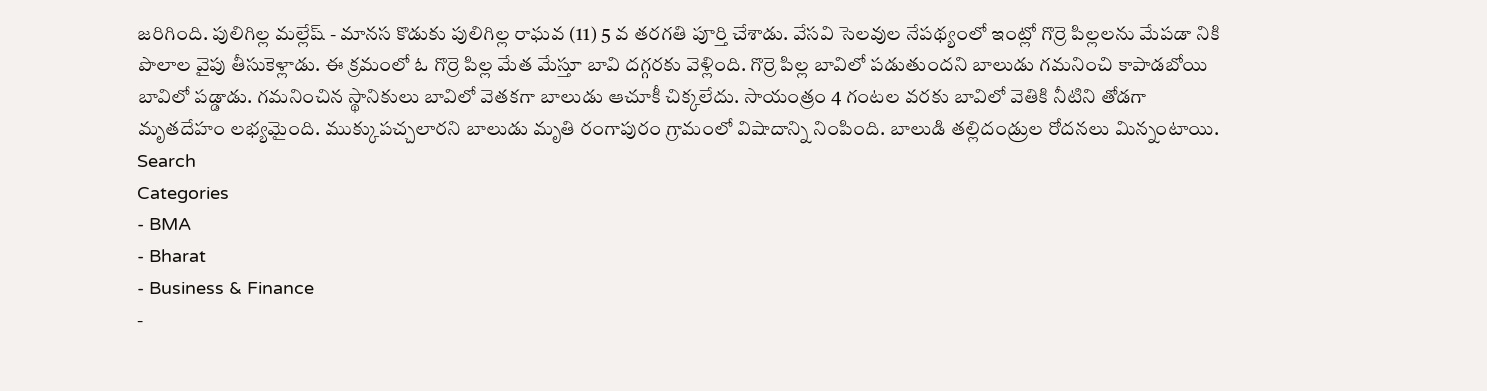జరిగింది. పులిగిల్ల మల్లేష్ - మానస కొడుకు పులిగిల్ల రాఘవ (11) 5 వ తరగతి పూర్తి చేశాడు. వేసవి సెలవుల నేపథ్యంలో ఇంట్లో గొర్రె పిల్లలను మేపడా నికి పొలాల వైపు తీసుకెళ్లాడు. ఈ క్రమంలో ఓ గొర్రె పిల్ల మేత మేస్తూ బావి దగ్గరకు వెళ్లింది. గొర్రె పిల్ల బావిలో పడుతుందని బాలుడు గమనించి కాపాడబోయి బావిలో పడ్డాడు. గమనించిన స్థానికులు బావిలో వెతకగా బాలుడు ఆచూకీ చిక్కలేదు. సాయంత్రం 4 గంటల వరకు బావిలో వెతికి నీటిని తోడగా మృతదేహం లభ్యమైంది. ముక్కుపచ్చలారని బాలుడు మృతి రంగాపురం గ్రామంలో విషాదాన్ని నింపింది. బాలుడి తల్లిదండ్రుల రోదనలు మిన్నంటాయి.
Search
Categories
- BMA
- Bharat
- Business & Finance
-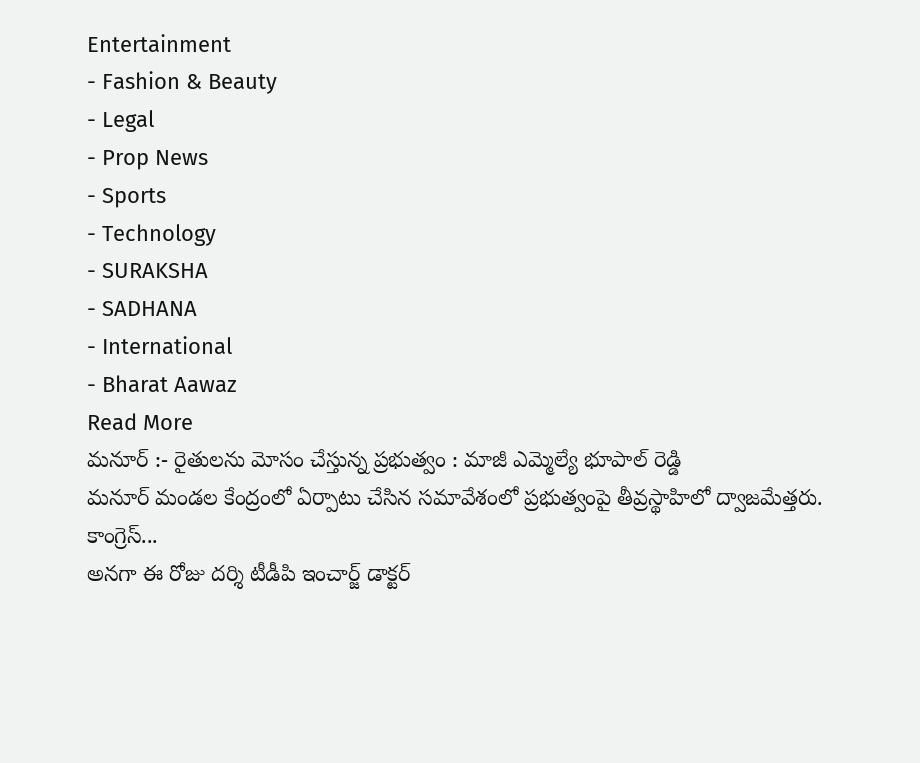Entertainment
- Fashion & Beauty
- Legal
- Prop News
- Sports
- Technology
- SURAKSHA
- SADHANA
- International
- Bharat Aawaz
Read More
మనూర్ :- రైతులను మోసం చేస్తున్న ప్రభుత్వం : మాజీ ఎమ్మెల్యే భూపాల్ రెడ్డి
మనూర్ మండల కేంద్రంలో ఏర్పాటు చేసిన సమావేశంలో ప్రభుత్వంపై తీవ్రస్థాహిలో ద్వాజమేత్తరు. కాంగ్రెస్...
అనగా ఈ రోజు దర్శి టీడీపి ఇంచార్జ్ డాక్టర్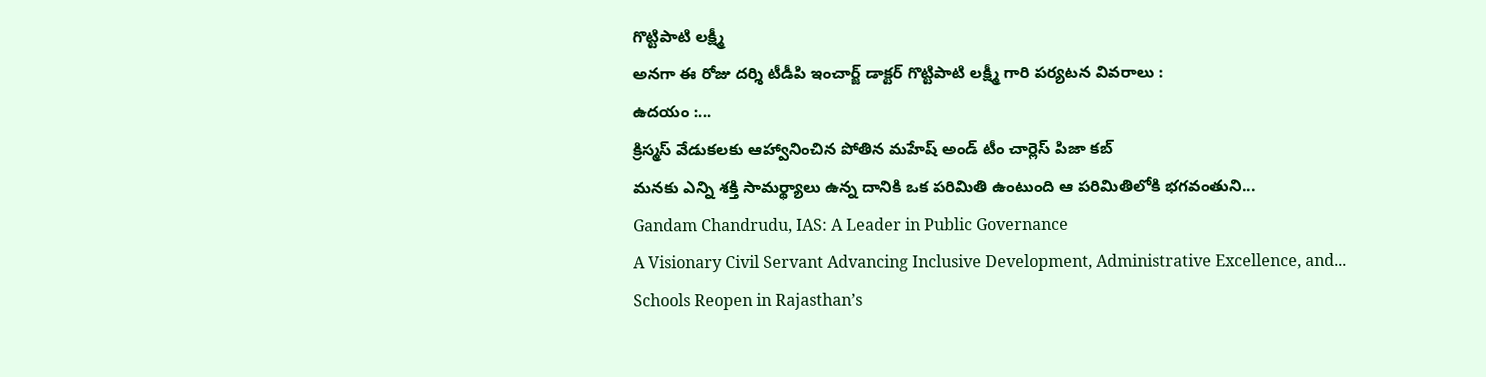గొట్టిపాటి లక్ష్మీ
అనగా ఈ రోజు దర్శి టీడీపి ఇంచార్జ్ డాక్టర్ గొట్టిపాటి లక్ష్మీ గారి పర్యటన వివరాలు :
ఉదయం :...
క్రిస్మస్ వేడుకలకు ఆహ్వానించిన పోతిన మహేష్ అండ్ టీం చార్లెస్ పిజా కబ్
మనకు ఎన్ని శక్తి సామర్థ్యాలు ఉన్న దానికి ఒక పరిమితి ఉంటుంది ఆ పరిమితిలోకి భగవంతుని...
Gandam Chandrudu, IAS: A Leader in Public Governance
A Visionary Civil Servant Advancing Inclusive Development, Administrative Excellence, and...
Schools Reopen in Rajasthan’s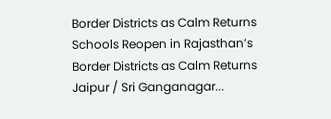Border Districts as Calm Returns
Schools Reopen in Rajasthan’s Border Districts as Calm Returns
Jaipur / Sri Ganganagar...